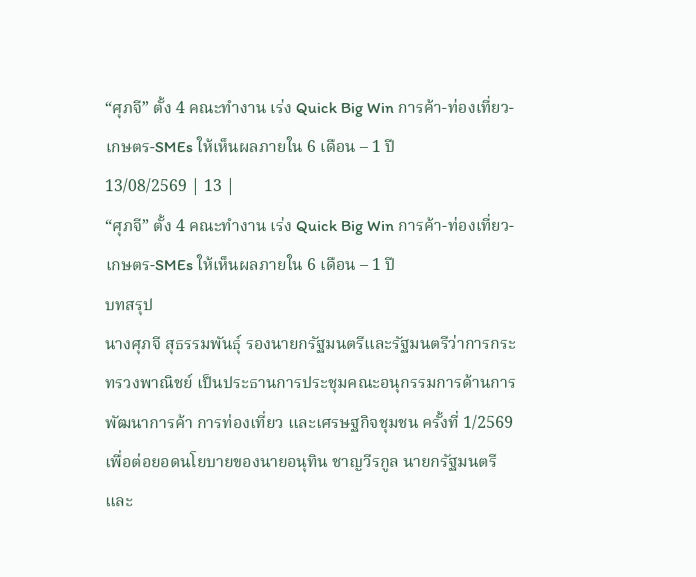“ศุภจี” ตั้ง 4 คณะทำงาน เร่ง Quick Big Win การค้า-ท่องเที่ยว-เกษตร-SMEs ให้เห็นผลภายใน 6 เดือน – 1 ปี
13/08/2569 | 13 |
“ศุภจี” ตั้ง 4 คณะทำงาน เร่ง Quick Big Win การค้า-ท่องเที่ยว-เกษตร-SMEs ให้เห็นผลภายใน 6 เดือน – 1 ปี
บทสรุป
นางศุภจี สุธรรมพันธุ์ รองนายกรัฐมนตรีและรัฐมนตรีว่าการกระทรวงพาณิชย์ เป็นประธานการประชุมคณะอนุกรรมการด้านการพัฒนาการค้า การท่องเที่ยว และเศรษฐกิจชุมชน ครั้งที่ 1/2569 เพื่อต่อยอดนโยบายของนายอนุทิน ชาญวีรกูล นายกรัฐมนตรีและ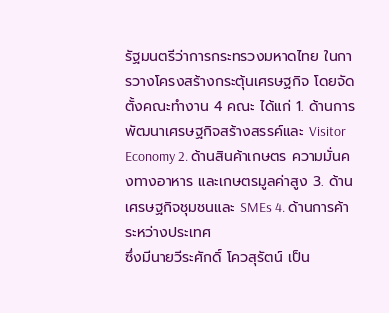รัฐมนตรีว่าการกระทรวงมหาดไทย ในการวางโครงสร้างกระตุ้นเศรษฐกิจ โดยจัดตั้งคณะทำงาน 4 คณะ ได้แก่ 1. ด้านการพัฒนาเศรษฐกิจสร้างสรรค์และ Visitor Economy 2. ด้านสินค้าเกษตร ความมั่นคงทางอาหาร และเกษตรมูลค่าสูง 3. ด้านเศรษฐกิจชุมชนและ SMEs 4. ด้านการค้าระหว่างประเทศ
ซึ่งมีนายวีระศักดิ์ โควสุรัตน์ เป็น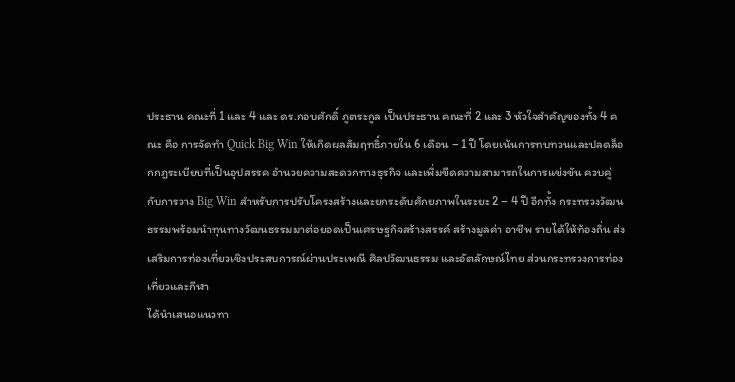ประธาน คณะที่ 1 และ 4 และ ดร.กอบศักดิ์ ภูตระกูล เป็นประธาน คณะที่ 2 และ 3 หัวใจสำคัญของทั้ง 4 คณะ คือ การจัดทำ Quick Big Win ให้เกิดผลสัมฤทธิ์ภายใน 6 เดือน – 1 ปี โดยเน้นการทบทวนและปลดล็อกกฎระเบียบที่เป็นอุปสรรค อำนวยความสะดวกทางธุรกิจ และเพิ่มขีดความสามารถในการแข่งขัน ควบคู่กับการวาง Big Win สำหรับการปรับโครงสร้างและยกระดับศักยภาพในระยะ 2 – 4 ปี อีกทั้ง กระทรวงวัฒนธรรมพร้อมนำทุนทางวัฒนธรรมมาต่อยอดเป็นเศรษฐกิจสร้างสรรค์ สร้างมูลค่า อาชีพ รายได้ให้ท้องถิ่น ส่งเสริมการท่องเที่ยวเชิงประสบการณ์ผ่านประเพณี ศิลปวัฒนธรรม และอัตลักษณ์ไทย ส่วนกระทรวงการท่องเที่ยวและกีฬา
ได้นำเสนอแนวทา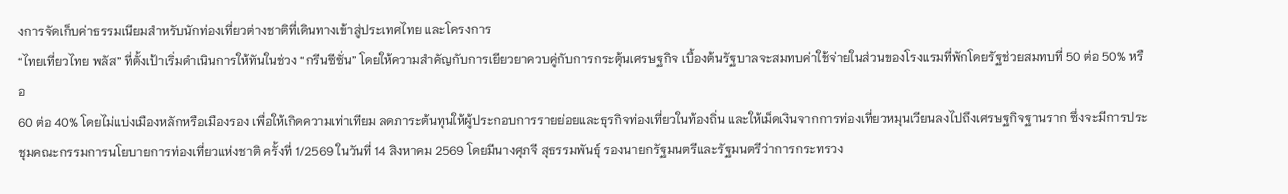งการจัดเก็บค่าธรรมเนียมสำหรับนักท่องเที่ยวต่างชาติที่เดินทางเข้าสู่ประเทศไทย และโครงการ
“ไทยเที่ยวไทย พลัส” ที่ตั้งเป้าเริ่มดำเนินการให้ทันในช่วง “กรีนซีซั่น” โดยให้ความสำคัญกับการเยียวยาควบคู่กับการกระตุ้นเศรษฐกิจ เบื้องต้นรัฐบาลจะสมทบค่าใช้จ่ายในส่วนของโรงแรมที่พักโดยรัฐช่วยสมทบที่ 50 ต่อ 50% หรือ
60 ต่อ 40% โดยไม่แบ่งเมืองหลักหรือเมืองรอง เพื่อให้เกิดความเท่าเทียม ลดภาระต้นทุนให้ผู้ประกอบการรายย่อยและธุรกิจท่องเที่ยวในท้องถิ่น และให้เม็ดเงินจากการท่องเที่ยวหมุนเวียนลงไปถึงเศรษฐกิจฐานราก ซึ่งจะมีการประชุมคณะกรรมการนโยบายการท่องเที่ยวแห่งชาติ ครั้งที่ 1/2569 ในวันที่ 14 สิงหาคม 2569 โดยมีนางศุภจี สุธรรมพันธุ์ รองนายกรัฐมนตรีและรัฐมนตรีว่าการกระทรวง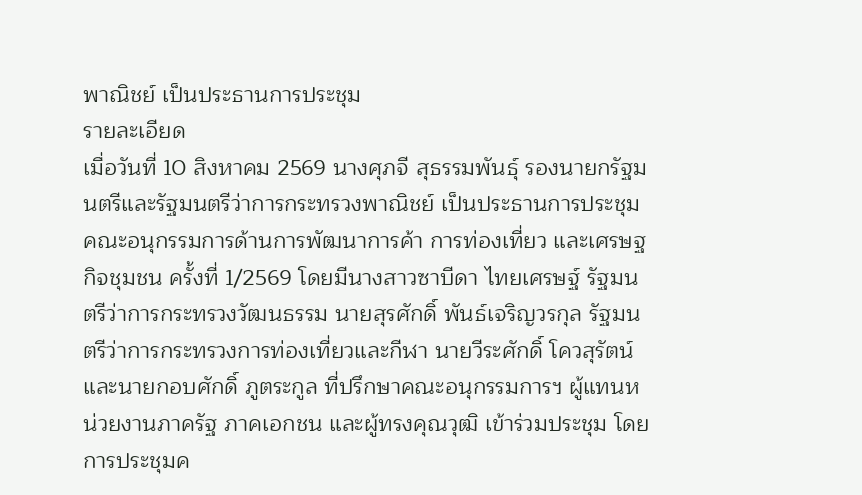พาณิชย์ เป็นประธานการประชุม
รายละเอียด
เมื่อวันที่ 10 สิงหาคม 2569 นางศุภจี สุธรรมพันธุ์ รองนายกรัฐมนตรีและรัฐมนตรีว่าการกระทรวงพาณิชย์ เป็นประธานการประชุมคณะอนุกรรมการด้านการพัฒนาการค้า การท่องเที่ยว และเศรษฐกิจชุมชน ครั้งที่ 1/2569 โดยมีนางสาวซาบีดา ไทยเศรษฐ์ รัฐมนตรีว่าการกระทรวงวัฒนธรรม นายสุรศักดิ์ พันธ์เจริญวรกุล รัฐมนตรีว่าการกระทรวงการท่องเที่ยวและกีฬา นายวีระศักดิ์ โควสุรัตน์ และนายกอบศักดิ์ ภูตระกูล ที่ปรึกษาคณะอนุกรรมการฯ ผู้แทนหน่วยงานภาครัฐ ภาคเอกชน และผู้ทรงคุณวุฒิ เข้าร่วมประชุม โดยการประชุมค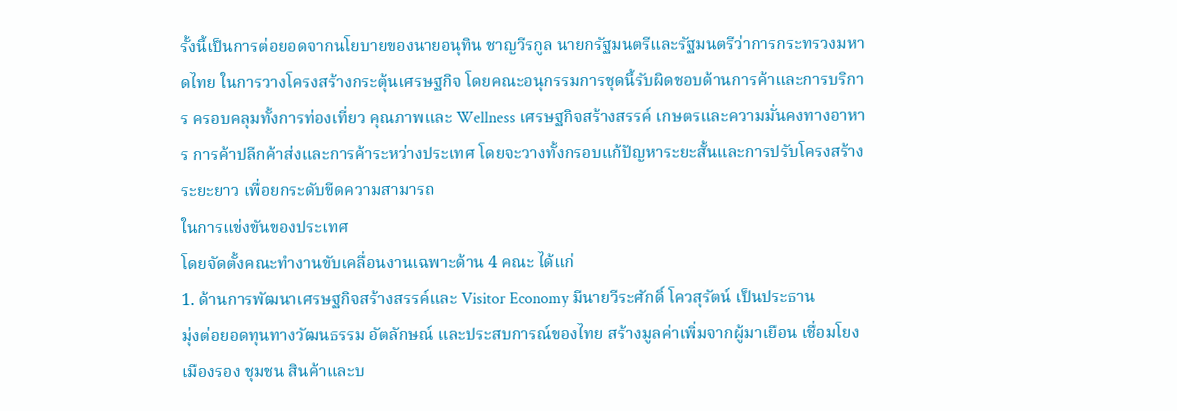รั้งนี้เป็นการต่อยอดจากนโยบายของนายอนุทิน ชาญวีรกูล นายกรัฐมนตรีและรัฐมนตรีว่าการกระทรวงมหาดไทย ในการวางโครงสร้างกระตุ้นเศรษฐกิจ โดยคณะอนุกรรมการชุดนี้รับผิดชอบด้านการค้าและการบริการ ครอบคลุมทั้งการท่องเที่ยว คุณภาพและ Wellness เศรษฐกิจสร้างสรรค์ เกษตรและความมั่นคงทางอาหาร การค้าปลีกค้าส่งและการค้าระหว่างประเทศ โดยจะวางทั้งกรอบแก้ปัญหาระยะสั้นและการปรับโครงสร้างระยะยาว เพื่อยกระดับขีดความสามารถ
ในการแข่งขันของประเทศ
โดยจัดตั้งคณะทำงานขับเคลื่อนงานเฉพาะด้าน 4 คณะ ได้แก่
1. ด้านการพัฒนาเศรษฐกิจสร้างสรรค์และ Visitor Economy มีนายวีระศักดิ์ โควสุรัตน์ เป็นประธาน
มุ่งต่อยอดทุนทางวัฒนธรรม อัตลักษณ์ และประสบการณ์ของไทย สร้างมูลค่าเพิ่มจากผู้มาเยือน เชื่อมโยงเมืองรอง ชุมชน สินค้าและบ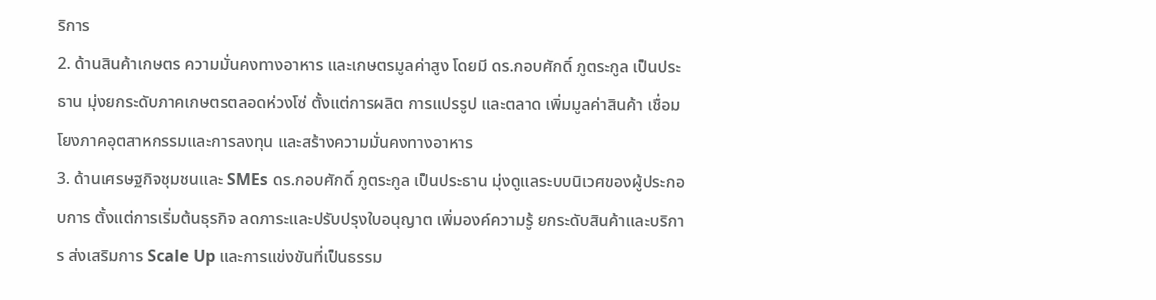ริการ
2. ด้านสินค้าเกษตร ความมั่นคงทางอาหาร และเกษตรมูลค่าสูง โดยมี ดร.กอบศักดิ์ ภูตระกูล เป็นประธาน มุ่งยกระดับภาคเกษตรตลอดห่วงโซ่ ตั้งแต่การผลิต การแปรรูป และตลาด เพิ่มมูลค่าสินค้า เชื่อมโยงภาคอุตสาหกรรมและการลงทุน และสร้างความมั่นคงทางอาหาร
3. ด้านเศรษฐกิจชุมชนและ SMEs ดร.กอบศักดิ์ ภูตระกูล เป็นประธาน มุ่งดูแลระบบนิเวศของผู้ประกอบการ ตั้งแต่การเริ่มต้นธุรกิจ ลดภาระและปรับปรุงใบอนุญาต เพิ่มองค์ความรู้ ยกระดับสินค้าและบริการ ส่งเสริมการ Scale Up และการแข่งขันที่เป็นธรรม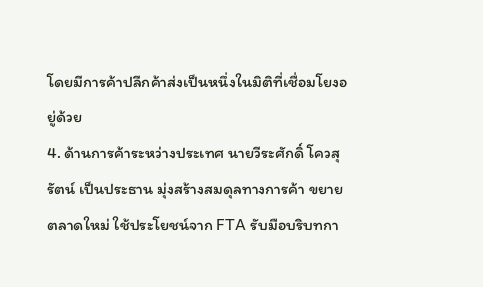โดยมีการค้าปลีกค้าส่งเป็นหนึ่งในมิติที่เชื่อมโยงอยู่ด้วย
4. ด้านการค้าระหว่างประเทศ นายวีระศักดิ์ โควสุรัตน์ เป็นประธาน มุ่งสร้างสมดุลทางการค้า ขยายตลาดใหม่ ใช้ประโยชน์จาก FTA รับมือบริบทกา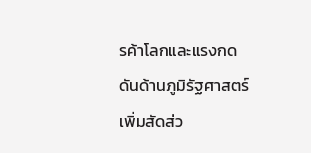รค้าโลกและแรงกดดันด้านภูมิรัฐศาสตร์ เพิ่มสัดส่ว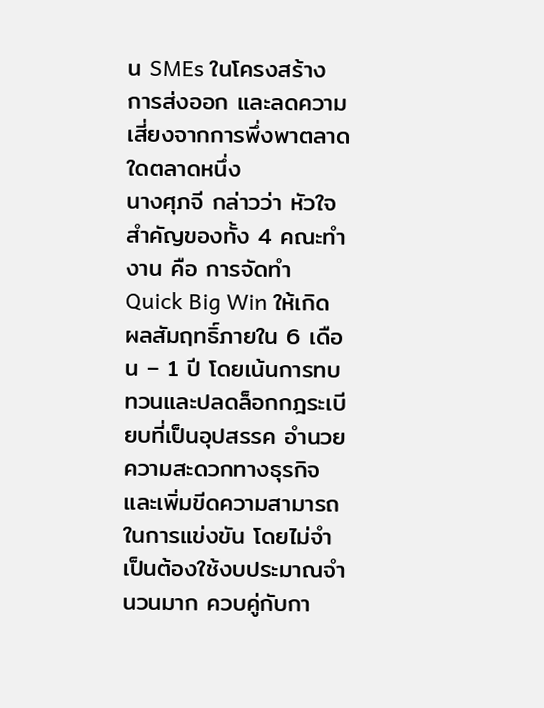น SMEs ในโครงสร้าง
การส่งออก และลดความเสี่ยงจากการพึ่งพาตลาดใดตลาดหนึ่ง
นางศุภจี กล่าวว่า หัวใจสำคัญของทั้ง 4 คณะทำงาน คือ การจัดทำ Quick Big Win ให้เกิดผลสัมฤทธิ์ภายใน 6 เดือน – 1 ปี โดยเน้นการทบทวนและปลดล็อกกฎระเบียบที่เป็นอุปสรรค อำนวยความสะดวกทางธุรกิจ และเพิ่มขีดความสามารถในการแข่งขัน โดยไม่จำเป็นต้องใช้งบประมาณจำนวนมาก ควบคู่กับกา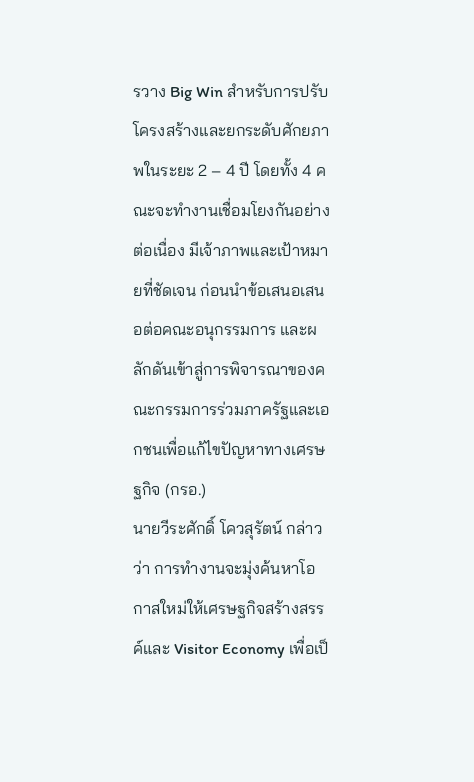รวาง Big Win สำหรับการปรับโครงสร้างและยกระดับศักยภาพในระยะ 2 – 4 ปี โดยทั้ง 4 คณะจะทำงานเชื่อมโยงกันอย่างต่อเนื่อง มีเจ้าภาพและเป้าหมายที่ชัดเจน ก่อนนำข้อเสนอเสนอต่อคณะอนุกรรมการ และผลักดันเข้าสู่การพิจารณาของคณะกรรมการร่วมภาครัฐและเอกชนเพื่อแก้ไขปัญหาทางเศรษฐกิจ (กรอ.)
นายวีระศักดิ์ โควสุรัตน์ กล่าวว่า การทำงานจะมุ่งค้นหาโอกาสใหม่ให้เศรษฐกิจสร้างสรรค์และ Visitor Economy เพื่อเป็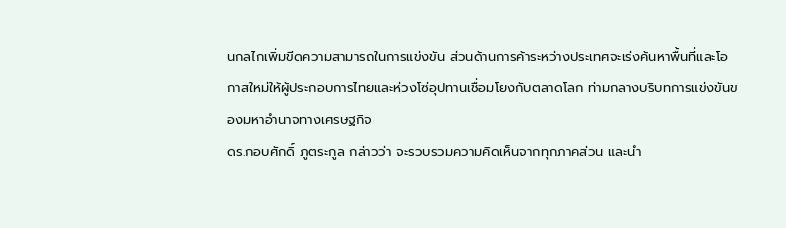นกลไกเพิ่มขีดความสามารถในการแข่งขัน ส่วนด้านการค้าระหว่างประเทศจะเร่งค้นหาพื้นที่และโอกาสใหม่ให้ผู้ประกอบการไทยและห่วงโซ่อุปทานเชื่อมโยงกับตลาดโลก ท่ามกลางบริบทการแข่งขันของมหาอำนาจทางเศรษฐกิจ
ดร.กอบศักดิ์ ภูตระกูล กล่าวว่า จะรวบรวมความคิดเห็นจากทุกภาคส่วน และนำ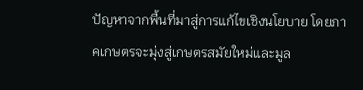ปัญหาจากพื้นที่มาสู่การแก้ไขเชิงนโยบาย โดยภาคเกษตรจะมุ่งสู่เกษตรสมัยใหม่และมูล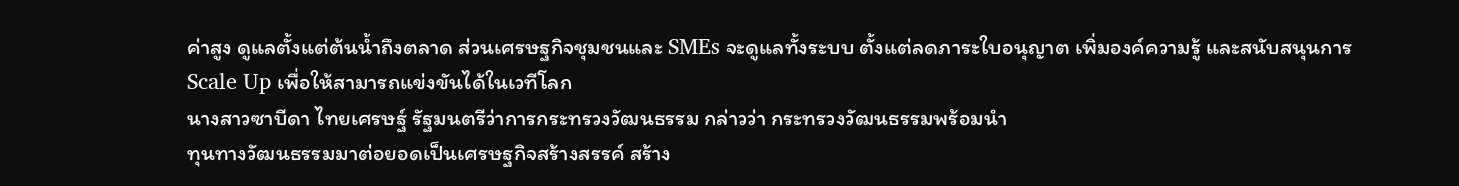ค่าสูง ดูแลตั้งแต่ต้นน้ำถึงตลาด ส่วนเศรษฐกิจชุมชนและ SMEs จะดูแลทั้งระบบ ตั้งแต่ลดภาระใบอนุญาต เพิ่มองค์ความรู้ และสนับสนุนการ Scale Up เพื่อให้สามารถแข่งขันได้ในเวทีโลก
นางสาวซาบีดา ไทยเศรษฐ์ รัฐมนตรีว่าการกระทรวงวัฒนธรรม กล่าวว่า กระทรวงวัฒนธรรมพร้อมนำ
ทุนทางวัฒนธรรมมาต่อยอดเป็นเศรษฐกิจสร้างสรรค์ สร้าง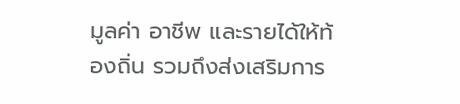มูลค่า อาชีพ และรายได้ให้ท้องถิ่น รวมถึงส่งเสริมการ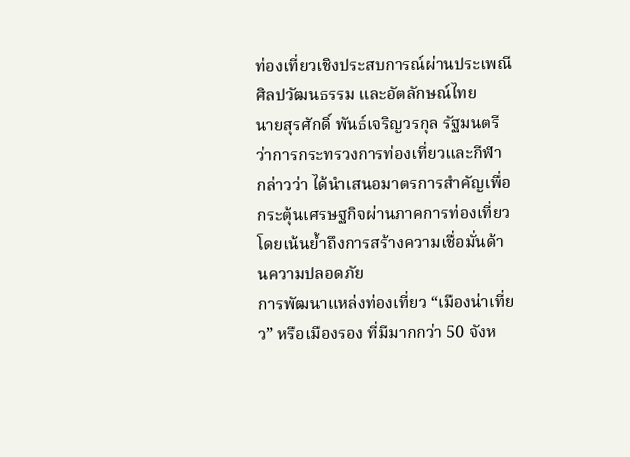ท่องเที่ยวเชิงประสบการณ์ผ่านประเพณี ศิลปวัฒนธรรม และอัตลักษณ์ไทย
นายสุรศักดิ์ พันธ์เจริญวรกุล รัฐมนตรีว่าการกระทรวงการท่องเที่ยวและกีฬา กล่าวว่า ได้นำเสนอมาตรการสำคัญเพื่อกระตุ้นเศรษฐกิจผ่านภาคการท่องเที่ยว โดยเน้นย้ำถึงการสร้างความเชื่อมั่นด้านความปลอดภัย
การพัฒนาแหล่งท่องเที่ยว “เมืองน่าเที่ยว” หรือเมืองรอง ที่มีมากกว่า 50 จังห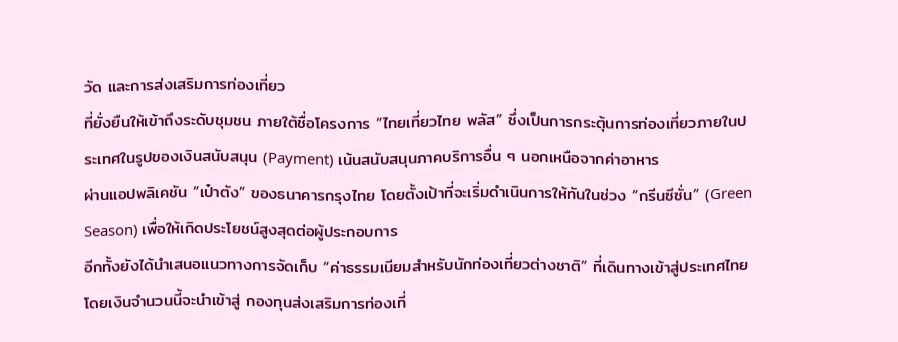วัด และการส่งเสริมการท่องเที่ยว
ที่ยั่งยืนให้เข้าถึงระดับชุมชน ภายใต้ชื่อโครงการ “ไทยเที่ยวไทย พลัส” ซึ่งเป็นการกระตุ้นการท่องเที่ยวภายในประเทศในรูปของเงินสนับสนุน (Payment) เน้นสนับสนุนภาคบริการอื่น ๆ นอกเหนือจากค่าอาหาร
ผ่านแอปพลิเคชัน “เป๋าตัง” ของธนาคารกรุงไทย โดยตั้งเป้าที่จะเริ่มดำเนินการให้ทันในช่วง “กรีนซีซั่น” (Green Season) เพื่อให้เกิดประโยชน์สูงสุดต่อผู้ประกอบการ
อีกทั้งยังได้นำเสนอแนวทางการจัดเก็บ “ค่าธรรมเนียมสำหรับนักท่องเที่ยวต่างชาติ” ที่เดินทางเข้าสู่ประเทศไทย โดยเงินจำนวนนี้จะนำเข้าสู่ กองทุนส่งเสริมการท่องเที่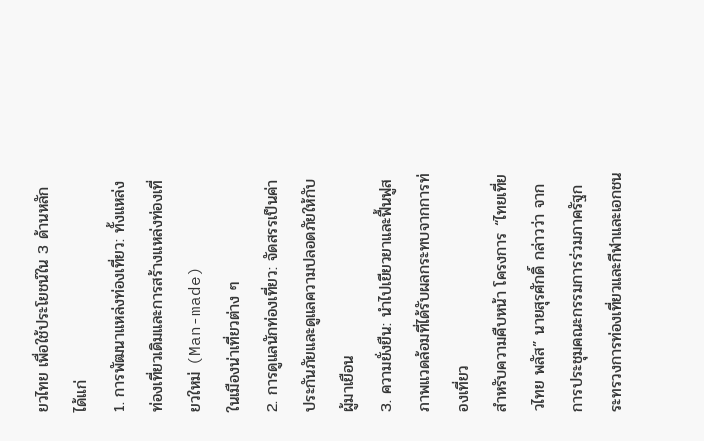ยวไทย เพื่อใช้ประโยชน์ใน 3 ด้านหลัก ได้แก่
1. การพัฒนาแหล่งท่องเที่ยว: ทั้งแหล่งท่องเที่ยวเดิมและการสร้างแหล่งท่องเที่ยวใหม่ (Man-made)
ในเมืองน่าเที่ยวต่าง ๆ
2. การดูแลนักท่องเที่ยว: จัดสรรเป็นค่าประกันภัยและดูแลความปลอดภัยให้กับผู้มาเยือน
3. ความยั่งยืน: นำไปเยียวยาและฟื้นฟูสภาพแวดล้อมที่ได้รับผลกระทบจากการท่องเที่ยว
สำหรับความคืบหน้า โครงการ “ไทยเที่ยวไทย พลัส” นายสุรศักดิ์ กล่าวว่า จากการประชุมคณะกรรมการร่วมภาครัฐกระทรวงการท่องเที่ยวและกีฬาและเอกชน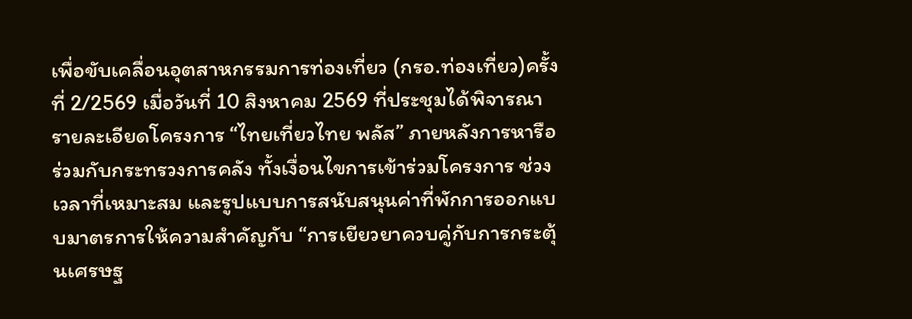เพื่อขับเคลื่อนอุตสาหกรรมการท่องเที่ยว (กรอ.ท่องเที่ยว)ครั้งที่ 2/2569 เมื่อวันที่ 10 สิงหาคม 2569 ที่ประชุมได้พิจารณารายละเอียดโครงการ “ไทยเที่ยวไทย พลัส” ภายหลังการหารือร่วมกับกระทรวงการคลัง ทั้งเงื่อนไขการเข้าร่วมโครงการ ช่วงเวลาที่เหมาะสม และรูปแบบการสนับสนุนค่าที่พักการออกแบบมาตรการให้ความสำคัญกับ “การเยียวยาควบคู่กับการกระตุ้นเศรษฐ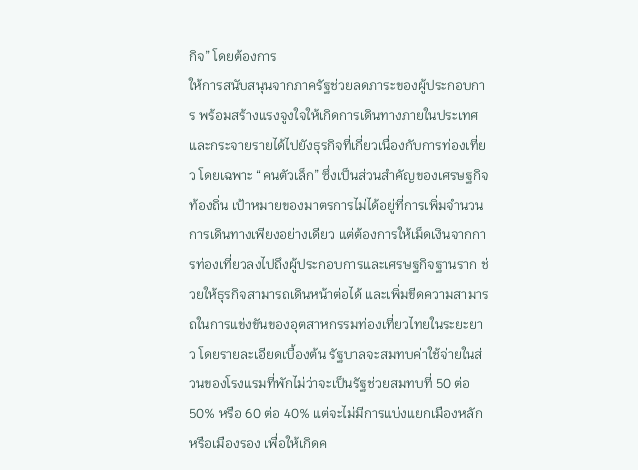กิจ” โดยต้องการ
ให้การสนับสนุนจากภาครัฐช่วยลดภาระของผู้ประกอบการ พร้อมสร้างแรงจูงใจให้เกิดการเดินทางภายในประเทศและกระจายรายได้ไปยังธุรกิจที่เกี่ยวเนื่องกับการท่องเที่ยว โดยเฉพาะ “คนตัวเล็ก” ซึ่งเป็นส่วนสำคัญของเศรษฐกิจท้องถิ่น เป้าหมายของมาตรการไม่ได้อยู่ที่การเพิ่มจำนวนการเดินทางเพียงอย่างเดียว แต่ต้องการให้เม็ดเงินจากการท่องเที่ยวลงไปถึงผู้ประกอบการและเศรษฐกิจฐานราก ช่วยให้ธุรกิจสามารถเดินหน้าต่อได้ และเพิ่มขีดความสามารถในการแข่งขันของอุตสาหกรรมท่องเที่ยวไทยในระยะยาว โดยรายละเอียดเบื้องต้น รัฐบาลจะสมทบค่าใช้จ่ายในส่วนของโรงแรมที่พักไม่ว่าจะเป็นรัฐช่วยสมทบที่ 50 ต่อ 50% หรือ 60 ต่อ 40% แต่จะไม่มีการแบ่งแยกเมืองหลักหรือเมืองรอง เพื่อให้เกิดค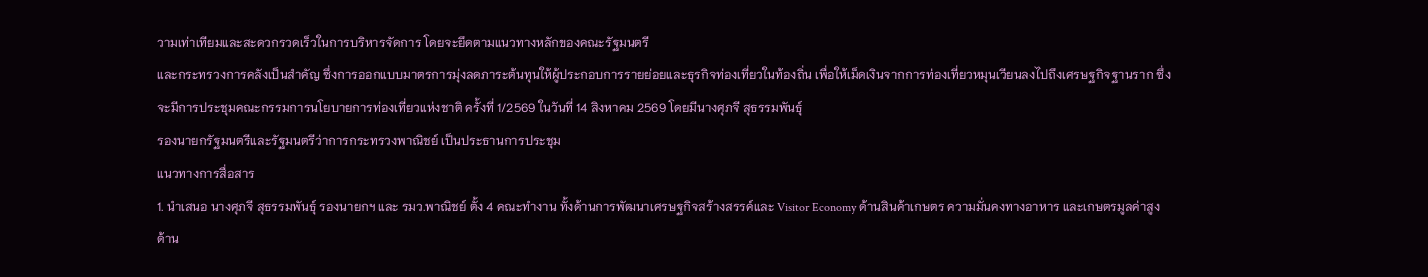วามเท่าเทียมและสะดวกรวดเร็วในการบริหารจัดการ โดยจะยึดตามแนวทางหลักของคณะรัฐมนตรี
และกระทรวงการคลังเป็นสำคัญ ซึ่งการออกแบบมาตรการมุ่งลดภาระต้นทุนให้ผู้ประกอบการรายย่อยและธุรกิจท่องเที่ยวในท้องถิ่น เพื่อให้เม็ดเงินจากการท่องเที่ยวหมุนเวียนลงไปถึงเศรษฐกิจฐานราก ซึ่งจะมีการประชุมคณะกรรมการนโยบายการท่องเที่ยวแห่งชาติ ครั้งที่ 1/2569 ในวันที่ 14 สิงหาคม 2569 โดยมีนางศุภจี สุธรรมพันธุ์
รองนายกรัฐมนตรีและรัฐมนตรีว่าการกระทรวงพาณิชย์ เป็นประธานการประชุม
แนวทางการสื่อสาร
1. นำเสนอ นางศุภจี สุธรรมพันธุ์ รองนายกฯ และ รมว.พาณิชย์ ตั้ง 4 คณะทำงาน ทั้งด้านการพัฒนาเศรษฐกิจสร้างสรรค์และ Visitor Economy ด้านสินค้าเกษตร ความมั่นคงทางอาหาร และเกษตรมูลค่าสูง ด้าน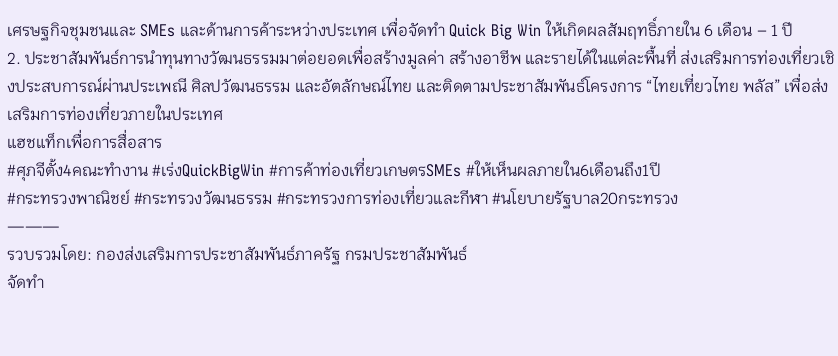เศรษฐกิจชุมชนและ SMEs และด้านการค้าระหว่างประเทศ เพื่อจัดทำ Quick Big Win ให้เกิดผลสัมฤทธิ์ภายใน 6 เดือน – 1 ปี
2. ประชาสัมพันธ์การนำทุนทางวัฒนธรรมมาต่อยอดเพื่อสร้างมูลค่า สร้างอาชีพ และรายได้ในแต่ละพื้นที่ ส่งเสริมการท่องเที่ยวเชิงประสบการณ์ผ่านประเพณี ศิลปวัฒนธรรม และอัตลักษณ์ไทย และติดตามประชาสัมพันธ์โครงการ “ไทยเที่ยวไทย พลัส” เพื่อส่งเสริมการท่องเที่ยวภายในประเทศ
แฮชแท็กเพื่อการสื่อสาร
#ศุภจีตั้ง4คณะทำงาน #เร่งQuickBigWin #การค้าท่องเที่ยวเกษตรSMEs #ให้เห็นผลภายใน6เดือนถึง1ปี
#กระทรวงพาณิชย์ #กระทรวงวัฒนธรรม #กระทรวงการท่องเที่ยวและกีฬา #นโยบายรัฐบาล20กระทรวง
———
รวบรวมโดย: กองส่งเสริมการประชาสัมพันธ์ภาครัฐ กรมประชาสัมพันธ์
จัดทำ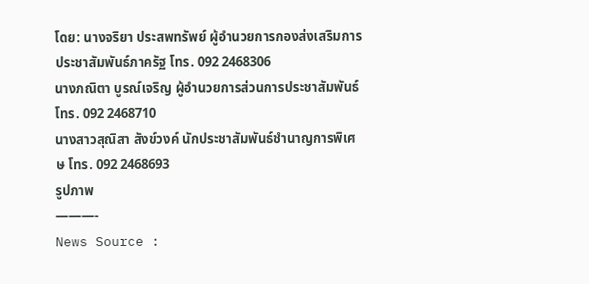โดย: นางจริยา ประสพทรัพย์ ผู้อำนวยการกองส่งเสริมการประชาสัมพันธ์ภาครัฐ โทร. 092 2468306
นางภณิตา บูรณ์เจริญ ผู้อำนวยการส่วนการประชาสัมพันธ์ โทร. 092 2468710
นางสาวสุณิสา สังข์วงค์ นักประชาสัมพันธ์ชำนาญการพิเศษ โทร. 092 2468693
รูปภาพ
———-
News Source :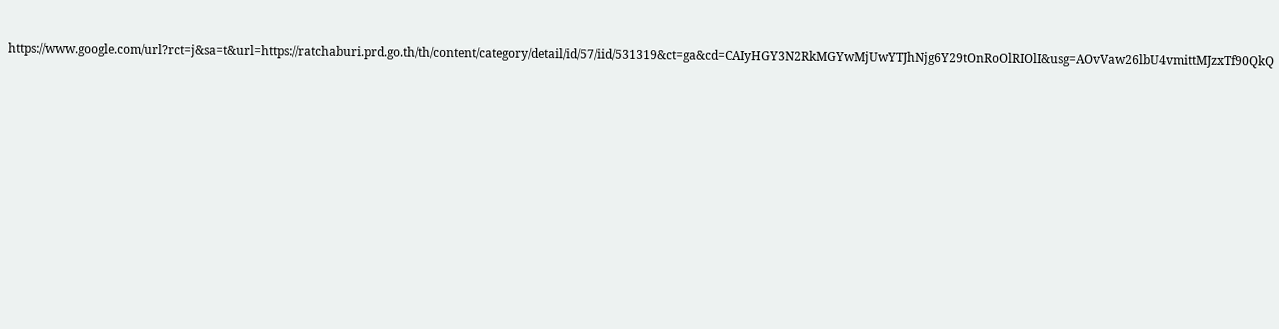https://www.google.com/url?rct=j&sa=t&url=https://ratchaburi.prd.go.th/th/content/category/detail/id/57/iid/531319&ct=ga&cd=CAIyHGY3N2RkMGYwMjUwYTJhNjg6Y29tOnRoOlRIOlI&usg=AOvVaw26lbU4vmittMJzxTf90QkQ